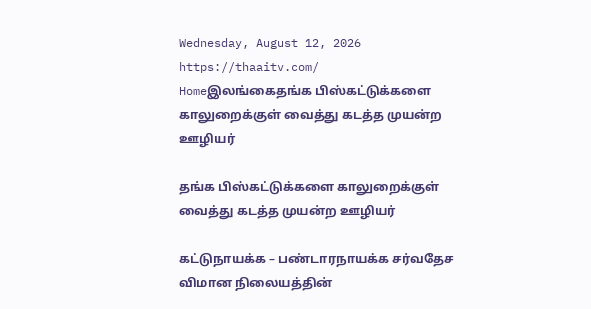Wednesday, August 12, 2026
https://thaaitv.com/
Homeஇலங்கைதங்க பிஸ்கட்டுக்களை காலுறைக்குள் வைத்து கடத்த முயன்ற ஊழியர்

தங்க பிஸ்கட்டுக்களை காலுறைக்குள் வைத்து கடத்த முயன்ற ஊழியர்

கட்டுநாயக்க – பண்டாரநாயக்க சர்வதேச விமான நிலையத்தின்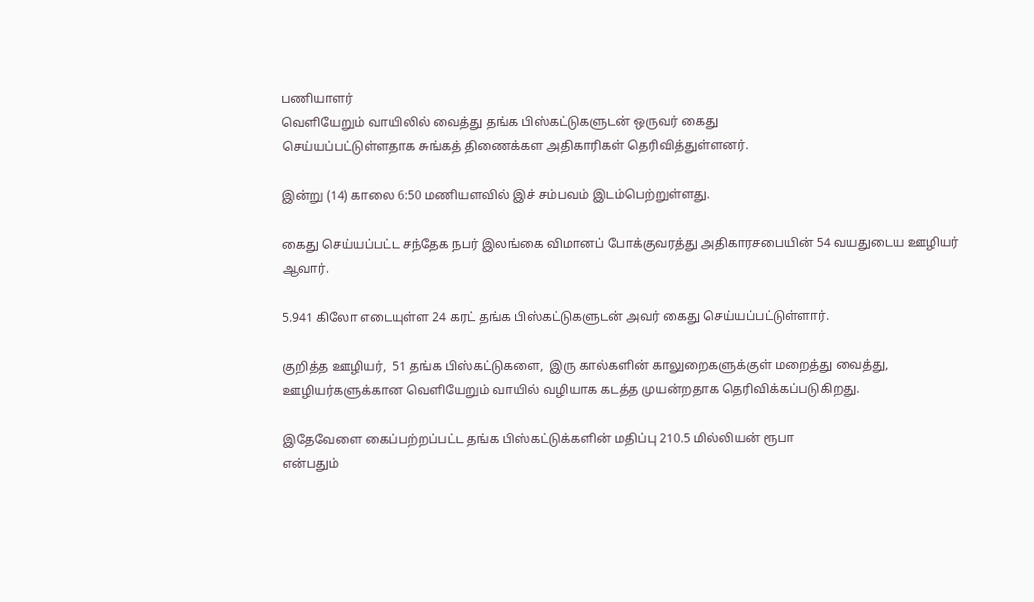பணியாளர்
வெளியேறும் வாயிலில் வைத்து தங்க பிஸ்கட்டுகளுடன் ஒருவர் கைது
செய்யப்பட்டுள்ளதாக சுங்கத் திணைக்கள அதிகாரிகள் தெரிவித்துள்ளனர்.

இன்று (14) காலை 6:50 மணியளவில் இச் சம்பவம் இடம்பெற்றுள்ளது.

கைது செய்யப்பட்ட சந்தேக நபர் இலங்கை விமானப் போக்குவரத்து அதிகாரசபையின் 54 வயதுடைய ஊழியர் ஆவார்.

5.941 கிலோ எடையுள்ள 24 கரட் தங்க பிஸ்கட்டுகளுடன் அவர் கைது செய்யப்பட்டுள்ளார்.

குறித்த ஊழியர்,  51 தங்க பிஸ்கட்டுகளை,  இரு கால்களின் காலுறைகளுக்குள் மறைத்து வைத்து,  ஊழியர்களுக்கான வெளியேறும் வாயில் வழியாக கடத்த முயன்றதாக தெரிவிக்கப்படுகிறது.

இதேவேளை கைப்பற்றப்பட்ட தங்க பிஸ்கட்டுக்களின் மதிப்பு 210.5 மில்லியன் ரூபா
என்பதும்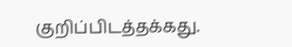குறிப்பிடத்தக்கது.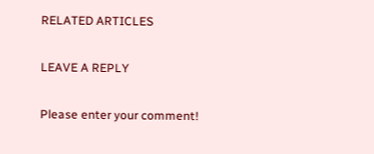RELATED ARTICLES

LEAVE A REPLY

Please enter your comment!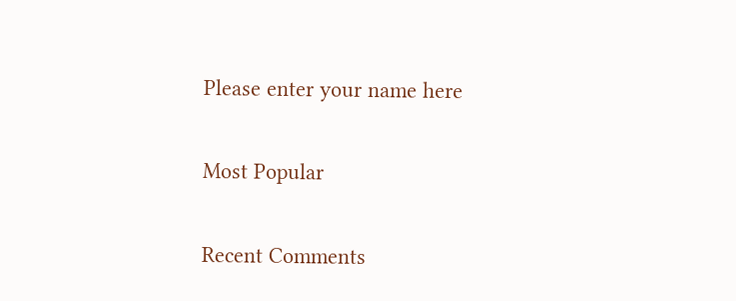Please enter your name here

Most Popular

Recent Comments